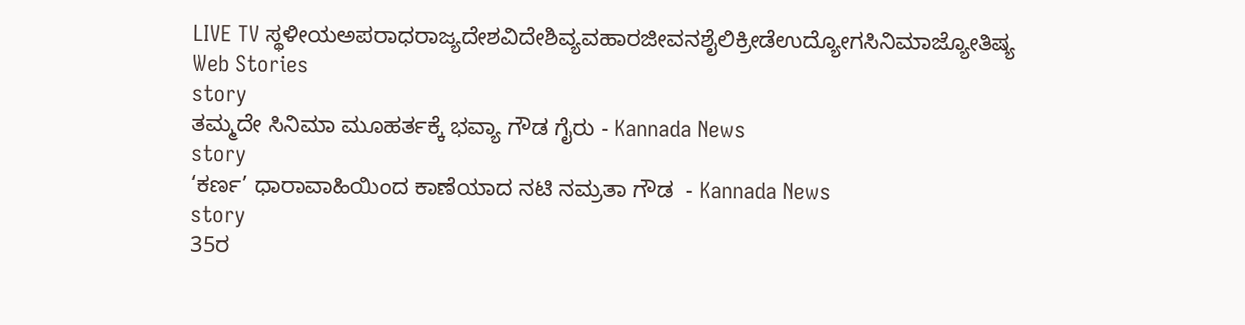LIVE TV ಸ್ಥಳೀಯಅಪರಾಧರಾಜ್ಯದೇಶವಿದೇಶಿವ್ಯವಹಾರಜೀವನಶೈಲಿಕ್ರೀಡೆಉದ್ಯೋಗಸಿನಿಮಾಜ್ಯೋತಿಷ್ಯ
Web Stories
story
ತಮ್ಮದೇ ಸಿನಿಮಾ ಮೂಹರ್ತಕ್ಕೆ ಭವ್ಯಾ ಗೌಡ ಗೈರು - Kannada News
story
‘ಕರ್ಣ’ ಧಾರಾವಾಹಿಯಿಂದ ಕಾಣೆಯಾದ ನಟಿ ನಮ್ರತಾ ಗೌಡ  - Kannada News
story
35ರ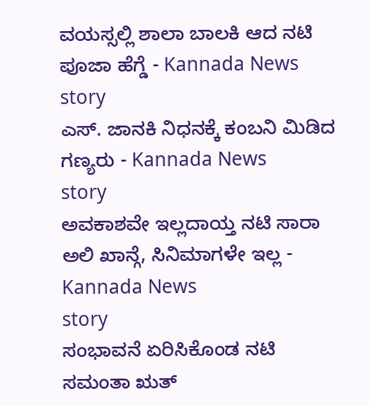ವಯಸ್ಸಲ್ಲಿ ಶಾಲಾ ಬಾಲಕಿ ಆದ ನಟಿ ಪೂಜಾ ಹೆಗ್ಡೆ - Kannada News
story
ಎಸ್. ಜಾನಕಿ ನಿಧನಕ್ಕೆ ಕಂಬನಿ ಮಿಡಿದ ಗಣ್ಯರು - Kannada News
story
ಅವಕಾಶವೇ ಇಲ್ಲದಾಯ್ತ ನಟಿ ಸಾರಾ ಅಲಿ ಖಾನ್ಗೆ, ಸಿನಿಮಾಗಳೇ ಇಲ್ಲ - Kannada News
story
ಸಂಭಾವನೆ ಏರಿಸಿಕೊಂಡ ನಟಿ ಸಮಂತಾ ಋತ್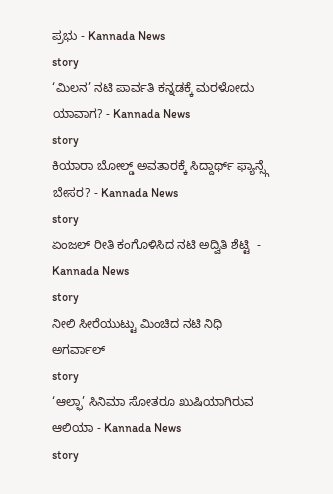ಪ್ರಭು - Kannada News
story
‘ಮಿಲನ’ ನಟಿ ಪಾರ್ವತಿ ಕನ್ನಡಕ್ಕೆ ಮರಳೋದು ಯಾವಾಗ? - Kannada News
story
ಕಿಯಾರಾ ಬೋಲ್ಡ್ ಅವತಾರಕ್ಕೆ ಸಿದ್ದಾರ್ಥ್ ಫ್ಯಾನ್ಸ್ಗೆ ಬೇಸರ? - Kannada News
story
ಏಂಜಲ್ ರೀತಿ ಕಂಗೊಳಿಸಿದ ನಟಿ ಅದ್ವಿತಿ ಶೆಟ್ಟಿ  - Kannada News
story
ನೀಲಿ ಸೀರೆಯುಟ್ಟು ಮಿಂಚಿದ ನಟಿ ನಿಧಿ ಅಗರ್ವಾಲ್
story
‘ಆಲ್ಫಾ’ ಸಿನಿಮಾ ಸೋತರೂ ಖುಷಿಯಾಗಿರುವ ಆಲಿಯಾ - Kannada News
story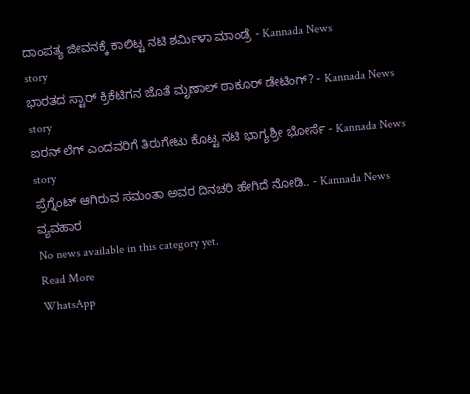ದಾಂಪತ್ಯ ಜೀವನಕ್ಕೆ ಕಾಲಿಟ್ಟ ನಟಿ ಶರ್ಮಿಳಾ ಮಾಂಡ್ರೆ - Kannada News
story
ಭಾರತದ ಸ್ಟಾರ್ ಕ್ರಿಕೆಟಿಗನ ಜೊತೆ ಮೃಣಾಲ್ ಠಾಕೂರ್ ಡೇಟಿಂಗ್? - Kannada News
story
ಐರನ್ ಲೆಗ್ ಎಂದವರಿಗೆ ತಿರುಗೇಟು ಕೊಟ್ಟ ನಟಿ ಭಾಗ್ಯಶ್ರೀ ಭೋರ್ಸೆ - Kannada News
story
ಪ್ರೆಗ್ನೆಂಟ್ ಆಗಿರುವ ಸಮಂತಾ ಅವರ ದಿನಚರಿ ಹೇಗಿದೆ ನೋಡಿ.. - Kannada News
ವ್ಯವಹಾರ
No news available in this category yet.
Read More
WhatsApp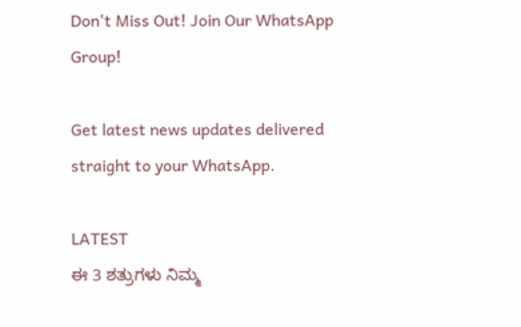Don't Miss Out! Join Our WhatsApp Group!

Get latest news updates delivered straight to your WhatsApp.

LATEST
ಈ 3 ಶತ್ರುಗಳು ನಿಮ್ಮ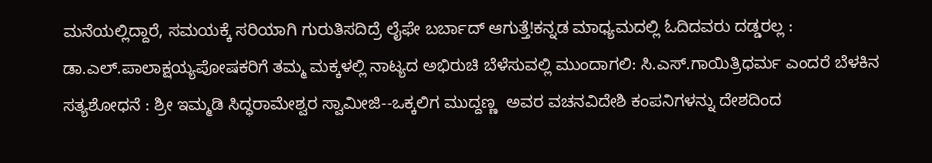ಮನೆಯಲ್ಲಿದ್ದಾರೆ, ಸಮಯಕ್ಕೆ ಸರಿಯಾಗಿ ಗುರುತಿಸದಿದ್ರೆ ಲೈಫೇ ಬರ್ಬಾದ್‌ ಆಗುತ್ತೆ!ಕನ್ನಡ ಮಾಧ್ಯಮದಲ್ಲಿ ಓದಿದವರು ದಡ್ಡರಲ್ಲ : ಡಾ.ಎಲ್.ಪಾಲಾಕ್ಷಯ್ಯಪೋಷಕರಿಗೆ ತಮ್ಮ ಮಕ್ಕಳಲ್ಲಿ ನಾಟ್ಯದ ಅಭಿರುಚಿ ಬೆಳೆಸುವಲ್ಲಿ ಮುಂದಾಗಲಿ: ಸಿ.ಎಸ್.ಗಾಯಿತ್ರಿಧರ್ಮ ಎಂದರೆ ಬೆಳಕಿನ ಸತ್ಯಶೋಧನೆ : ಶ್ರೀ ಇಮ್ಮಡಿ ಸಿದ್ಧರಾಮೇಶ್ವರ ಸ್ವಾಮೀಜಿ--ಒಕ್ಕಲಿಗ ಮುದ್ದಣ್ಣ  ಅವರ ವಚನವಿದೇಶಿ ಕಂಪನಿಗಳನ್ನು ದೇಶದಿಂದ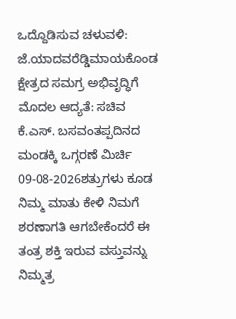ಒದ್ದೊಡಿಸುವ ಚಳುವಳಿ: ಜೆ.ಯಾದವರೆಡ್ಡಿಮಾಯಕೊಂಡ ಕ್ಷೇತ್ರದ ಸಮಗ್ರ ಅಭಿವೃದ್ಧಿಗೆ ಮೊದಲ ಆದ್ಯತೆ: ಸಚಿವ ಕೆ.ಎಸ್. ಬಸವಂತಪ್ಪದಿನದ ಮಂಡಕ್ಕಿ ಒಗ್ಗರಣೆ ಮಿರ್ಚಿ 09-08-2026ಶತ್ರುಗಳು ಕೂಡ ನಿಮ್ಮ ಮಾತು ಕೇಳಿ ನಿಮಗೆ ಶರಣಾಗತಿ ಆಗಬೇಕೆಂದರೆ ಈ ತಂತ್ರ ಶಕ್ತಿ ಇರುವ ವಸ್ತುವನ್ನು ನಿಮ್ಮತ್ರ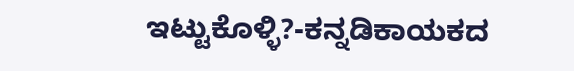ಇಟ್ಟುಕೊಳ್ಳಿ?-ಕನ್ನಡಿಕಾಯಕದ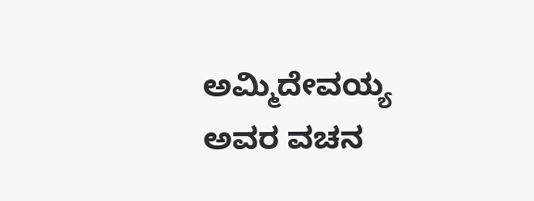ಅಮ್ಮಿದೇವಯ್ಯ ಅವರ ವಚನ